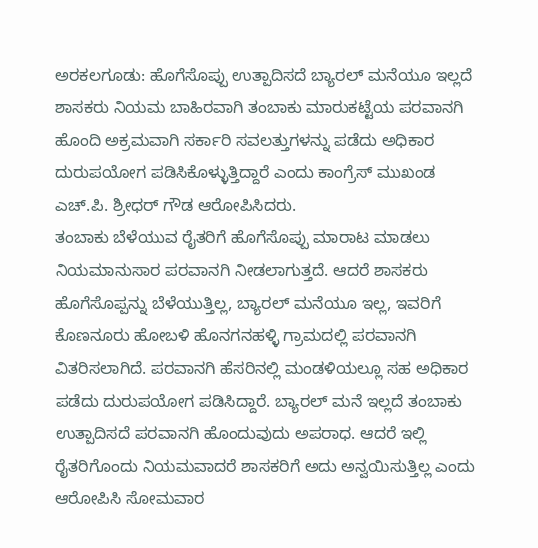ಅರಕಲಗೂಡು: ಹೊಗೆಸೊಪ್ಪು ಉತ್ಪಾದಿಸದೆ ಬ್ಯಾರಲ್ ಮನೆಯೂ ಇಲ್ಲದೆ ಶಾಸಕರು ನಿಯಮ ಬಾಹಿರವಾಗಿ ತಂಬಾಕು ಮಾರುಕಟ್ಟೆಯ ಪರವಾನಗಿ ಹೊಂದಿ ಅಕ್ರಮವಾಗಿ ಸರ್ಕಾರಿ ಸವಲತ್ತುಗಳನ್ನು ಪಡೆದು ಅಧಿಕಾರ ದುರುಪಯೋಗ ಪಡಿಸಿಕೊಳ್ಳುತ್ತಿದ್ದಾರೆ ಎಂದು ಕಾಂಗ್ರೆಸ್ ಮುಖಂಡ ಎಚ್.ಪಿ. ಶ್ರೀಧರ್ ಗೌಡ ಆರೋಪಿಸಿದರು.
ತಂಬಾಕು ಬೆಳೆಯುವ ರೈತರಿಗೆ ಹೊಗೆಸೊಪ್ಪು ಮಾರಾಟ ಮಾಡಲು ನಿಯಮಾನುಸಾರ ಪರವಾನಗಿ ನೀಡಲಾಗುತ್ತದೆ. ಆದರೆ ಶಾಸಕರು ಹೊಗೆಸೊಪ್ಪನ್ನು ಬೆಳೆಯುತ್ತಿಲ್ಲ, ಬ್ಯಾರಲ್ ಮನೆಯೂ ಇಲ್ಲ, ಇವರಿಗೆ ಕೊಣನೂರು ಹೋಬಳಿ ಹೊನಗನಹಳ್ಳಿ ಗ್ರಾಮದಲ್ಲಿ ಪರವಾನಗಿ ವಿತರಿಸಲಾಗಿದೆ. ಪರವಾನಗಿ ಹೆಸರಿನಲ್ಲಿ ಮಂಡಳಿಯಲ್ಲೂ ಸಹ ಅಧಿಕಾರ ಪಡೆದು ದುರುಪಯೋಗ ಪಡಿಸಿದ್ದಾರೆ. ಬ್ಯಾರಲ್ ಮನೆ ಇಲ್ಲದೆ ತಂಬಾಕು ಉತ್ಪಾದಿಸದೆ ಪರವಾನಗಿ ಹೊಂದುವುದು ಅಪರಾಧ. ಆದರೆ ಇಲ್ಲಿ ರೈತರಿಗೊಂದು ನಿಯಮವಾದರೆ ಶಾಸಕರಿಗೆ ಅದು ಅನ್ವಯಿಸುತ್ತಿಲ್ಲ ಎಂದು ಆರೋಪಿಸಿ ಸೋಮವಾರ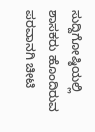ಸುದ್ದಿಗೋಷ್ಠಿಯಲ್ಲಿ ಶಾಸಕರು ಹೊಂದಿರುವ ಪರವಾನಗಿ ಚೀಟಿ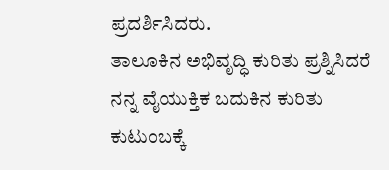ಪ್ರದರ್ಶಿಸಿದರು.
ತಾಲೂಕಿನ ಅಭಿವೃದ್ಧಿ ಕುರಿತು ಪ್ರಶ್ನಿಸಿದರೆ ನನ್ನ ವೈಯುಕ್ತಿಕ ಬದುಕಿನ ಕುರಿತು ಕುಟುಂಬಕ್ಕೆ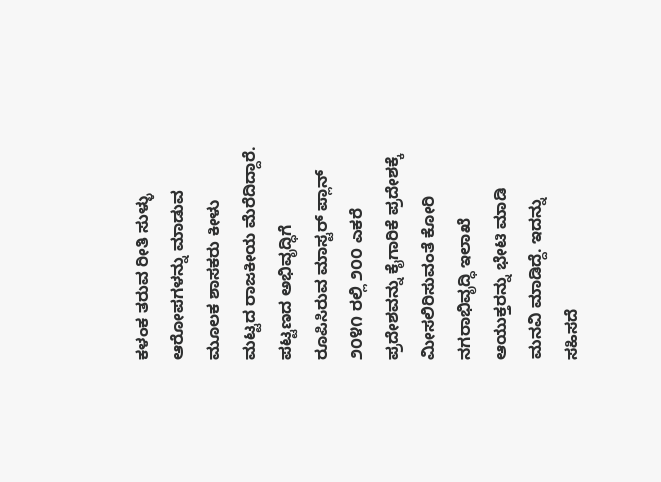ಕಳಂಕ ತರುವ ರೀತಿ ಸುಳ್ಳು ಆರೋಪಗಳನ್ನು ಮಾಡುವ ಮೂಲಕ ಶಾಸಕರು ಕೀಳು ಮಟ್ಟದ ರಾಜಕೀಯ ಮೆರೆದಿದ್ದಾರೆ. ಪಟ್ಟಣದ ಅಭಿವೃದ್ಧಿಗೆ ರೂಪಿಸಿರುವ ಮಾಸ್ಟರ್ ಪ್ಲಾನ್ ೨೦೪೧ ರಲ್ಲಿ ೨೦೦ ಎಕರೆ ಪ್ರದೇಶವನ್ನು ಕೈಗಾರಿಕೆ ಪ್ರದೇಶಕ್ಕೆ ಮೀಸಲಿರಿಸುವಂತೆ ಕೋರಿ ನಗರಾಭಿವೃದ್ಧಿ ಇಲಾಖೆ ಆಯುಕ್ತರನ್ನು ಭೇಟಿ ಮಾಡಿ ಮನವಿ ಮಾಡಿದ್ದೆ. ಇದನ್ನು ಸಹಿಸದೆ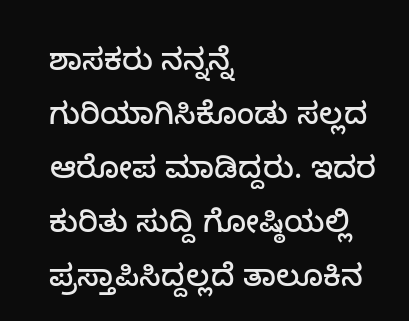ಶಾಸಕರು ನನ್ನನ್ನೆ ಗುರಿಯಾಗಿಸಿಕೊಂಡು ಸಲ್ಲದ ಆರೋಪ ಮಾಡಿದ್ದರು. ಇದರ ಕುರಿತು ಸುದ್ದಿ ಗೋಷ್ಠಿಯಲ್ಲಿ ಪ್ರಸ್ತಾಪಿಸಿದ್ದಲ್ಲದೆ ತಾಲೂಕಿನ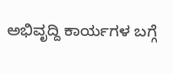ಅಭಿವೃದ್ದಿ ಕಾರ್ಯಗಳ ಬಗ್ಗೆ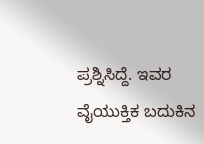ಪ್ರಶ್ನಿಸಿದ್ದೆ. ಇವರ ವೈಯುಕ್ತಿಕ ಬದುಕಿನ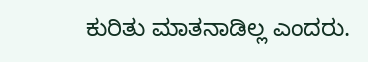ಕುರಿತು ಮಾತನಾಡಿಲ್ಲ ಎಂದರು.